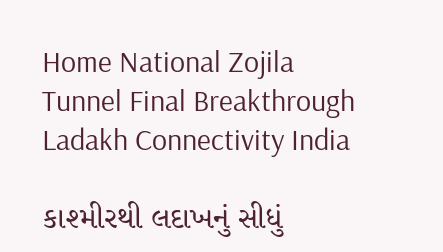Home National Zojila Tunnel Final Breakthrough Ladakh Connectivity India

કાશ્મીરથી લદાખનું સીધું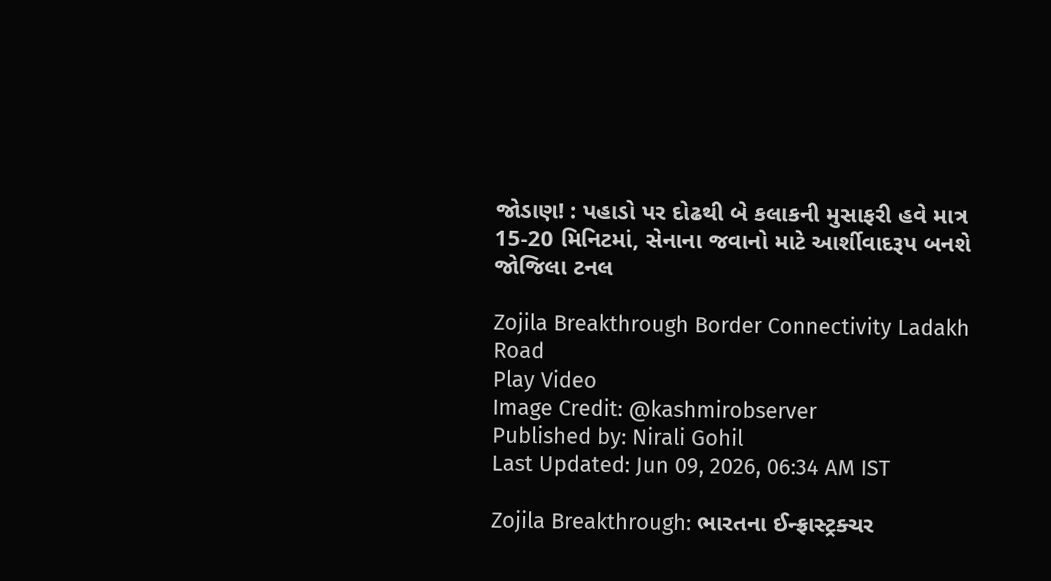જોડાણ! : પહાડો પર દોઢથી બે કલાકની મુસાફરી હવે માત્ર 15-20 મિનિટમાં, સેનાના જવાનો માટે આર્શીવાદરૂપ બનશે જોજિલા ટનલ

Zojila Breakthrough Border Connectivity Ladakh Road
Play Video
Image Credit: @kashmirobserver
Published by: Nirali Gohil
Last Updated: Jun 09, 2026, 06:34 AM IST

Zojila Breakthrough: ભારતના ઈન્ફ્રાસ્ટ્રક્ચર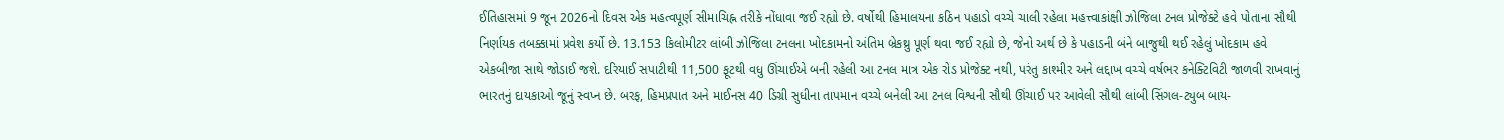ઈતિહાસમાં 9 જૂન 2026નો દિવસ એક મહત્વપૂર્ણ સીમાચિહ્ન તરીકે નોંધાવા જઈ રહ્યો છે. વર્ષોથી હિમાલયના કઠિન પહાડો વચ્ચે ચાલી રહેલા મહત્ત્વાકાંક્ષી ઝોજિલા ટનલ પ્રોજેક્ટે હવે પોતાના સૌથી નિર્ણાયક તબક્કામાં પ્રવેશ કર્યો છે. 13.153 કિલોમીટર લાંબી ઝોજિલા ટનલના ખોદકામનો અંતિમ બ્રેકથ્રુ પૂર્ણ થવા જઈ રહ્યો છે, જેનો અર્થ છે કે પહાડની બંને બાજુથી થઈ રહેલું ખોદકામ હવે એકબીજા સાથે જોડાઈ જશે. દરિયાઈ સપાટીથી 11,500 ફૂટથી વધુ ઊંચાઈએ બની રહેલી આ ટનલ માત્ર એક રોડ પ્રોજેક્ટ નથી, પરંતુ કાશ્મીર અને લદ્દાખ વચ્ચે વર્ષભર કનેક્ટિવિટી જાળવી રાખવાનું ભારતનું દાયકાઓ જૂનું સ્વપ્ન છે. બરફ, હિમપ્રપાત અને માઈનસ 40 ડિગ્રી સુધીના તાપમાન વચ્ચે બનેલી આ ટનલ વિશ્વની સૌથી ઊંચાઈ પર આવેલી સૌથી લાંબી સિંગલ-ટ્યુબ બાય-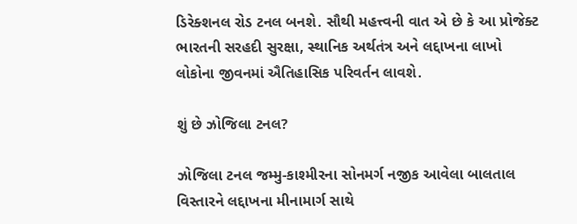ડિરેક્શનલ રોડ ટનલ બનશે. સૌથી મહત્ત્વની વાત એ છે કે આ પ્રોજેક્ટ ભારતની સરહદી સુરક્ષા, સ્થાનિક અર્થતંત્ર અને લદ્દાખના લાખો લોકોના જીવનમાં ઐતિહાસિક પરિવર્તન લાવશે.

શું છે ઝોજિલા ટનલ?

ઝોજિલા ટનલ જમ્મુ-કાશ્મીરના સોનમર્ગ નજીક આવેલા બાલતાલ વિસ્તારને લદ્દાખના મીનામાર્ગ સાથે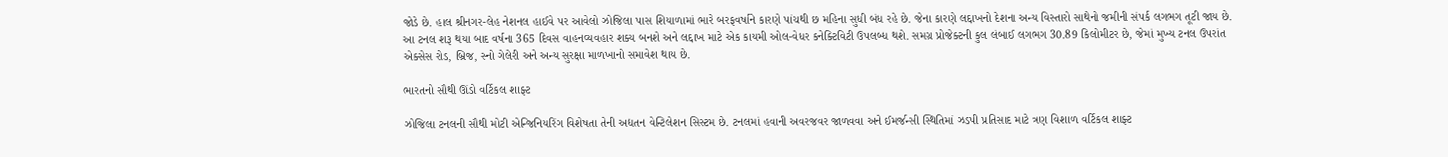જોડે છે. હાલ શ્રીનગર-લેહ નેશનલ હાઈવે પર આવેલો ઝોજિલા પાસ શિયાળામાં ભારે બરફવર્ષાને કારણે પાંચથી છ મહિના સુધી બંધ રહે છે. જેના કારણે લદ્દાખનો દેશના અન્ય વિસ્તારો સાથેનો જમીની સંપર્ક લગભગ તૂટી જાય છે. આ ટનલ શરૂ થયા બાદ વર્ષના 365 દિવસ વાહનવ્યવહાર શક્ય બનશે અને લદ્દાખ માટે એક કાયમી ઓલ-વેધર કનેક્ટિવિટી ઉપલબ્ધ થશે. સમગ્ર પ્રોજેક્ટની કુલ લંબાઈ લગભગ 30.89 કિલોમીટર છે, જેમાં મુખ્ય ટનલ ઉપરાંત એક્સેસ રોડ, બ્રિજ, સ્નો ગેલેરી અને અન્ય સુરક્ષા માળખાનો સમાવેશ થાય છે.

ભારતનો સૌથી ઊંડો વર્ટિકલ શાફ્ટ

ઝોજિલા ટનલની સૌથી મોટી એન્જિનિયરિંગ વિશેષતા તેની અદ્યતન વેન્ટિલેશન સિસ્ટમ છે. ટનલમાં હવાની અવરજવર જાળવવા અને ઈમર્જન્સી સ્થિતિમાં ઝડપી પ્રતિસાદ માટે ત્રણ વિશાળ વર્ટિકલ શાફ્ટ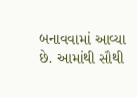બનાવવામાં આવ્યા છે. આમાંથી સૌથી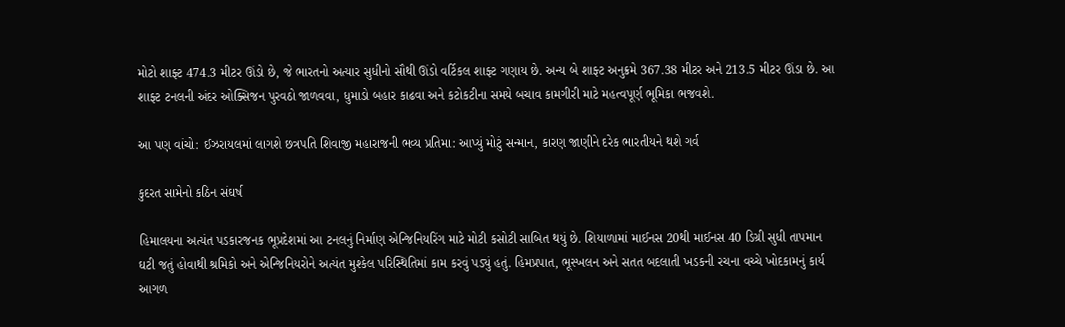મોટો શાફ્ટ 474.3 મીટર ઊંડો છે, જે ભારતનો અત્યાર સુધીનો સૌથી ઊંડો વર્ટિકલ શાફ્ટ ગણાય છે. અન્ય બે શાફ્ટ અનુક્રમે 367.38 મીટર અને 213.5 મીટર ઊંડા છે. આ શાફ્ટ ટનલની અંદર ઓક્સિજન પુરવઠો જાળવવા, ધુમાડો બહાર કાઢવા અને કટોકટીના સમયે બચાવ કામગીરી માટે મહત્વપૂર્ણ ભૂમિકા ભજવશે.

આ પણ વાંચો: ઈઝરાયલમાં લાગશે છત્રપતિ શિવાજી મહારાજની ભવ્ય પ્રતિમા: આપ્યું મોટું સન્માન, કારણ જાણીને દરેક ભારતીયને થશે ગર્વ

કુદરત સામેનો કઠિન સંઘર્ષ

હિમાલયના અત્યંત પડકારજનક ભૂપ્રદેશમાં આ ટનલનું નિર્માણ એન્જિનિયરિંગ માટે મોટી કસોટી સાબિત થયું છે. શિયાળામાં માઈનસ 20થી માઈનસ 40 ડિગ્રી સુધી તાપમાન ઘટી જતું હોવાથી શ્રમિકો અને એન્જિનિયરોને અત્યંત મુશ્કેલ પરિસ્થિતિમાં કામ કરવું પડ્યું હતું. હિમપ્રપાત, ભૂસ્ખલન અને સતત બદલાતી ખડકની રચના વચ્ચે ખોદકામનું કાર્ય આગળ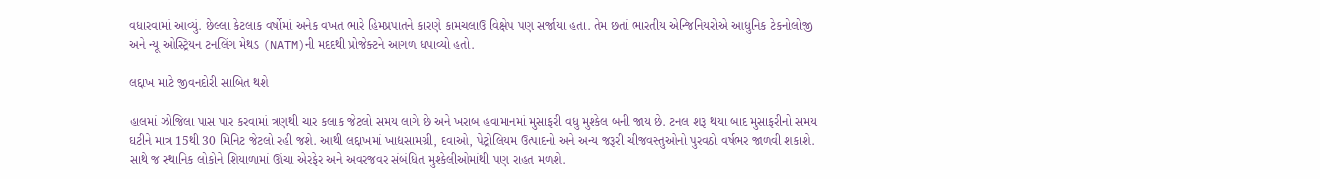વધારવામાં આવ્યું. છેલ્લા કેટલાક વર્ષોમાં અનેક વખત ભારે હિમપ્રપાતને કારણે કામચલાઉ વિક્ષેપ પણ સર્જાયા હતા. તેમ છતાં ભારતીય એન્જિનિયરોએ આધુનિક ટેકનોલોજી અને ન્યૂ ઓસ્ટ્રિયન ટનલિંગ મેથડ (NATM)ની મદદથી પ્રોજેક્ટને આગળ ધપાવ્યો હતો.

લદ્દાખ માટે જીવનદોરી સાબિત થશે

હાલમાં ઝોજિલા પાસ પાર કરવામાં ત્રણથી ચાર કલાક જેટલો સમય લાગે છે અને ખરાબ હવામાનમાં મુસાફરી વધુ મુશ્કેલ બની જાય છે. ટનલ શરૂ થયા બાદ મુસાફરીનો સમય ઘટીને માત્ર 15થી 30 મિનિટ જેટલો રહી જશે. આથી લદ્દાખમાં ખાદ્યસામગ્રી, દવાઓ, પેટ્રોલિયમ ઉત્પાદનો અને અન્ય જરૂરી ચીજવસ્તુઓનો પુરવઠો વર્ષભર જાળવી શકાશે. સાથે જ સ્થાનિક લોકોને શિયાળામાં ઊંચા એરફેર અને અવરજવર સંબંધિત મુશ્કેલીઓમાંથી પણ રાહત મળશે.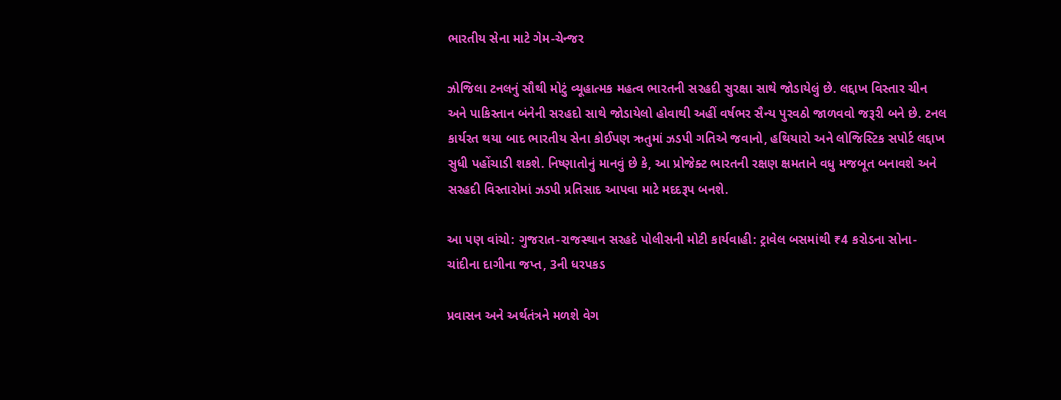ભારતીય સેના માટે ગેમ-ચેન્જર

ઝોજિલા ટનલનું સૌથી મોટું વ્યૂહાત્મક મહત્વ ભારતની સરહદી સુરક્ષા સાથે જોડાયેલું છે. લદ્દાખ વિસ્તાર ચીન અને પાકિસ્તાન બંનેની સરહદો સાથે જોડાયેલો હોવાથી અહીં વર્ષભર સૈન્ય પુરવઠો જાળવવો જરૂરી બને છે. ટનલ કાર્યરત થયા બાદ ભારતીય સેના કોઈપણ ઋતુમાં ઝડપી ગતિએ જવાનો, હથિયારો અને લોજિસ્ટિક સપોર્ટ લદ્દાખ સુધી પહોંચાડી શકશે. નિષ્ણાતોનું માનવું છે કે, આ પ્રોજેક્ટ ભારતની રક્ષણ ક્ષમતાને વધુ મજબૂત બનાવશે અને સરહદી વિસ્તારોમાં ઝડપી પ્રતિસાદ આપવા માટે મદદરૂપ બનશે.

આ પણ વાંચો: ગુજરાત-રાજસ્થાન સરહદે પોલીસની મોટી કાર્યવાહી: ટ્રાવેલ બસમાંથી ₹4 કરોડના સોના-ચાંદીના દાગીના જપ્ત, 3ની ધરપકડ

પ્રવાસન અને અર્થતંત્રને મળશે વેગ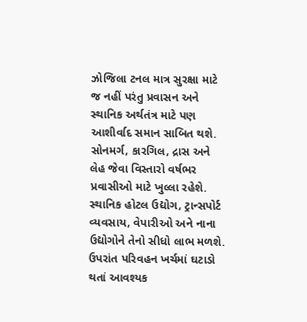ઝોજિલા ટનલ માત્ર સુરક્ષા માટે જ નહીં પરંતુ પ્રવાસન અને સ્થાનિક અર્થતંત્ર માટે પણ આશીર્વાદ સમાન સાબિત થશે. સોનમર્ગ, કારગિલ, દ્રાસ અને લેહ જેવા વિસ્તારો વર્ષભર પ્રવાસીઓ માટે ખુલ્લા રહેશે. સ્થાનિક હોટલ ઉદ્યોગ, ટ્રાન્સપોર્ટ વ્યવસાય, વેપારીઓ અને નાના ઉદ્યોગોને તેનો સીધો લાભ મળશે. ઉપરાંત પરિવહન ખર્ચમાં ઘટાડો થતાં આવશ્યક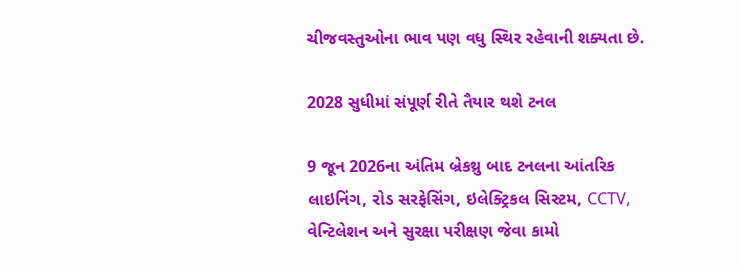ચીજવસ્તુઓના ભાવ પણ વધુ સ્થિર રહેવાની શક્યતા છે.

2028 સુધીમાં સંપૂર્ણ રીતે તૈયાર થશે ટનલ

9 જૂન 2026ના અંતિમ બ્રેકથ્રુ બાદ ટનલના આંતરિક લાઇનિંગ, રોડ સરફેસિંગ, ઇલેક્ટ્રિકલ સિસ્ટમ, CCTV, વેન્ટિલેશન અને સુરક્ષા પરીક્ષણ જેવા કામો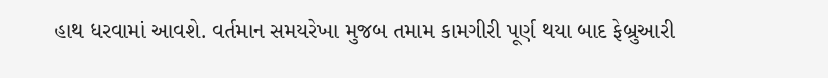હાથ ધરવામાં આવશે. વર્તમાન સમયરેખા મુજબ તમામ કામગીરી પૂર્ણ થયા બાદ ફેબ્રુઆરી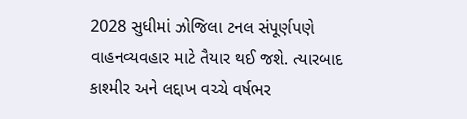2028 સુધીમાં ઝોજિલા ટનલ સંપૂર્ણપણે વાહનવ્યવહાર માટે તૈયાર થઈ જશે. ત્યારબાદ કાશ્મીર અને લદ્દાખ વચ્ચે વર્ષભર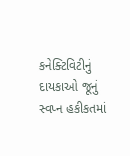કનેક્ટિવિટીનું દાયકાઓ જૂનું સ્વપ્ન હકીકતમાં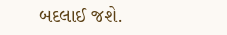બદલાઈ જશે.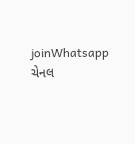joinWhatsapp ચેનલ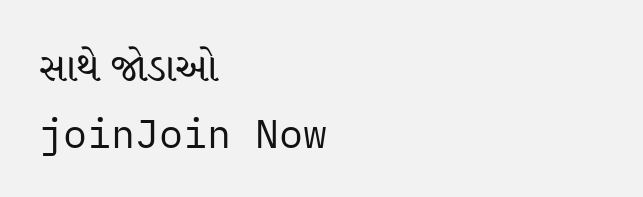સાથે જોડાઓ
joinJoin Now